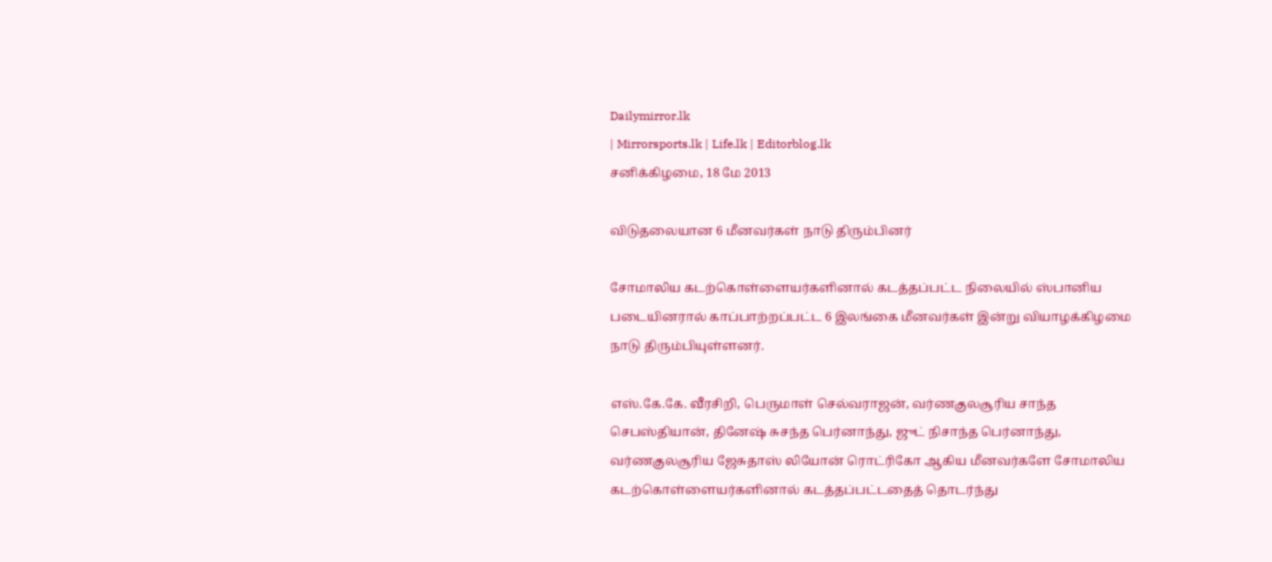Dailymirror.lk
| Mirrorsports.lk | Life.lk | Editorblog.lk
சனிக்கிழமை, 18 மே 2013

விடுதலையான 6 மீனவர்கள் நாடு திரும்பினர்

சோமாலிய கடற்கொள்ளையர்களினால் கடத்தப்பட்ட நிலையில் ஸ்பானிய படையினரால் காப்பாற்றப்பட்ட 6 இலங்கை மீனவர்கள் இன்று வியாழக்கிழமை நாடு திரும்பியுள்ளனர்.

எஸ்.கே.கே. வீரசிறி, பெருமாள் செல்வராஜன், வர்ணகுலசூரிய சாந்த செபஸ்தியான், தினேஷ் சுசந்த பெர்னாந்து, ஜுட் நிசாந்த பெர்னாந்து, வர்ணகுலசூரிய ஜேசுதாஸ் லியோன் ரொட்ரிகோ ஆகிய மீனவர்களே சோமாலிய கடற்கொள்ளையர்களினால் கடத்தப்பட்டதைத் தொடர்ந்து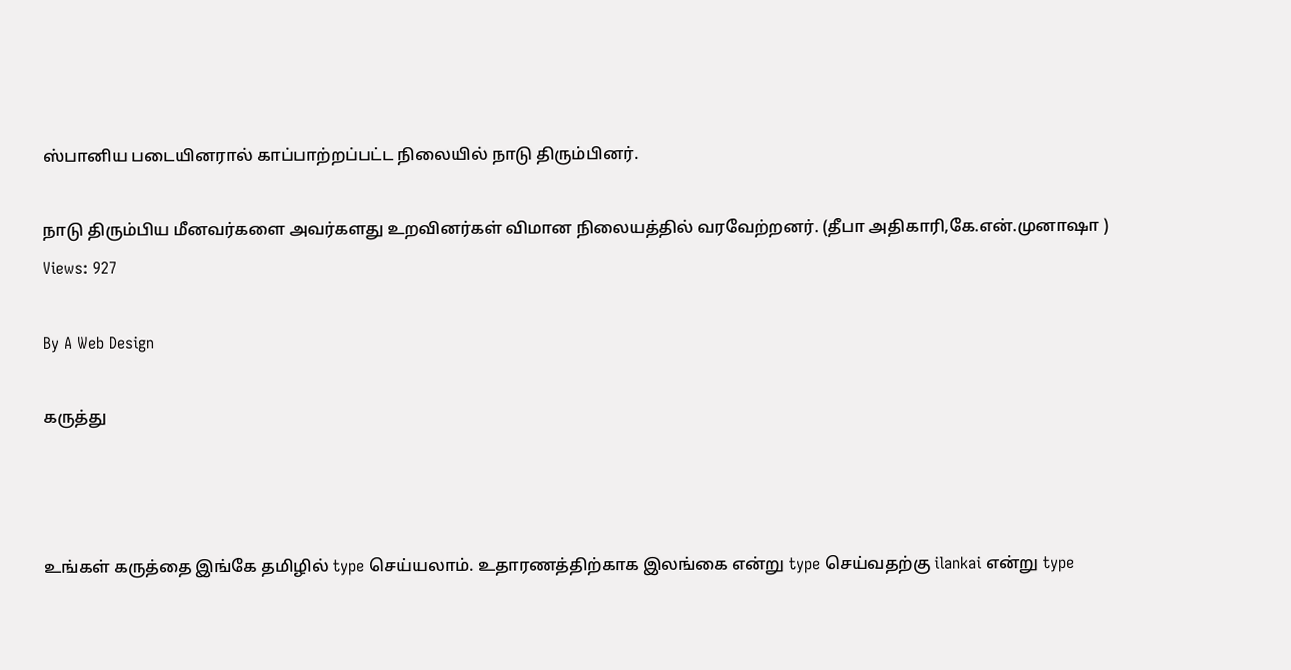ஸ்பானிய படையினரால் காப்பாற்றப்பட்ட நிலையில் நாடு திரும்பினர்.

நாடு திரும்பிய மீனவர்களை அவர்களது உறவினர்கள் விமான நிலையத்தில் வரவேற்றனர். (தீபா அதிகாரி,கே.என்.முனாஷா )
Views: 927

By A Web Design

கருத்து



உங்கள் கருத்தை இங்கே தமிழில் type செய்யலாம். உதாரணத்திற்காக இலங்கை என்று type செய்வதற்கு ilankai என்று type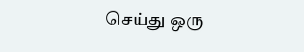செய்து ஒரு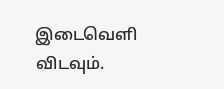இடைவெளி விடவும்.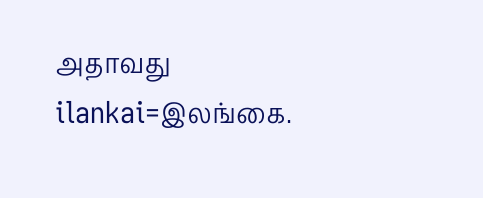அதாவது ilankai=இலங்கை.